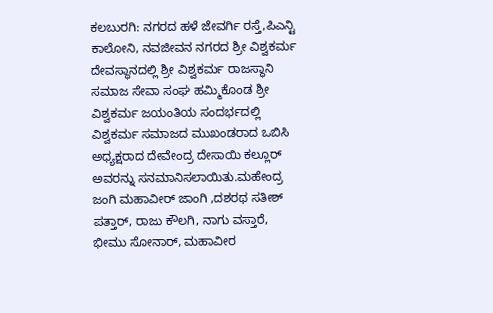ಕಲಬುರಗಿ: ನಗರದ ಹಳೆ ಜೇವರ್ಗಿ ರಸ್ತೆ,ಪಿಎನ್ಟಿ ಕಾಲೋನಿ, ನವಜೀವನ ನಗರದ ಶ್ರೀ ವಿಶ್ವಕರ್ಮ ದೇವಸ್ಥಾನದಲ್ಲಿ ಶ್ರೀ ವಿಶ್ವಕರ್ಮ ರಾಜಸ್ಥಾನಿ ಸಮಾಜ ಸೇವಾ ಸಂಘ ಹಮ್ಮಿಕೊಂಡ ಶ್ರೀ ವಿಶ್ವಕರ್ಮ ಜಯಂತಿಯ ಸಂದರ್ಭದಲ್ಲಿ ವಿಶ್ವಕರ್ಮ ಸಮಾಜದ ಮುಖಂಡರಾದ ಒಬಿಸಿ ಅಧ್ಯಕ್ಷರಾದ ದೇವೇಂದ್ರ ದೇಸಾಯಿ ಕಲ್ಲೂರ್ ಅವರನ್ನು ಸನಮಾನಿಸಲಾಯಿತು.ಮಹೇಂದ್ರ ಜಂಗಿ ಮಹಾವೀರ್ ಜಾಂಗಿ ,ದಶರಥ ಸತೀಶ್ ಪತ್ತಾರ್, ರಾಜು ಕೌಲಗಿ, ನಾಗು ವಸ್ತಾರೆ, ಭೀಮು ಸೋನಾರ್, ಮಹಾವೀರ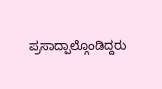ಪ್ರಸಾದ್ಪಾಲ್ಗೊಂಡಿದ್ದರು